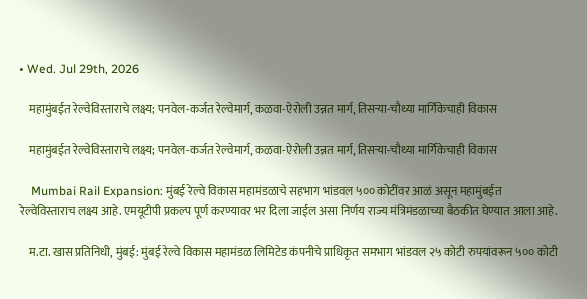• Wed. Jul 29th, 2026

    महामुंबईत रेल्वेविस्ताराचे लक्ष्य; पनवेल-कर्जत रेल्वेमार्ग, कळवा-ऐरोली उन्नत मार्ग, तिसऱ्या-चौथ्या मार्गिकेचाही विकास

    महामुंबईत रेल्वेविस्ताराचे लक्ष्य; पनवेल-कर्जत रेल्वेमार्ग, कळवा-ऐरोली उन्नत मार्ग, तिसऱ्या-चौथ्या मार्गिकेचाही विकास

    Mumbai Rail Expansion: मुंबई रेल्वे विकास महामंडळाचे सहभाग भांडवल ५०० कोटींवर आळं असून महामुंबईत रेल्वेविस्ताराच लक्ष्य आहे. एमयूटीपी प्रकल्प पूर्ण करण्यावर भर दिला जाईल असा निर्णय राज्य मंत्रिमंडळाच्या बैठकीत घेण्यात आला आहे.

    म.टा. खास प्रतिनिधी, मुंबई: मुंबई रेल्वे विकास महामंडळ लिमिटेड कंपनीचे प्राधिकृत समभाग भांडवल २५ कोटी रुपयांवरून ५०० कोटी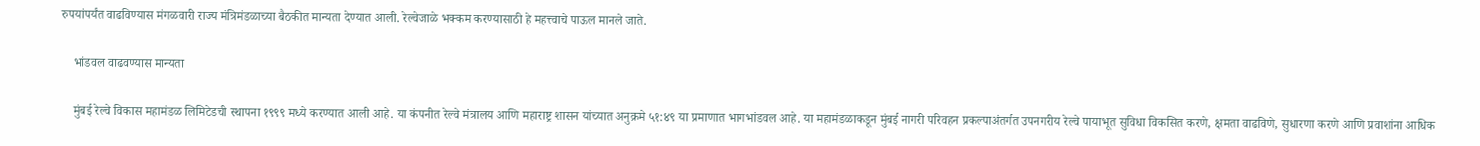रुपयांपर्यंत वाढविण्यास मंगळवारी राज्य मंत्रिमंडळाच्या बैठकीत मान्यता देण्यात आली. रेल्वेजाळे भक्कम करण्यासाठी हे महत्त्वाचे पाऊल मानले जाते.

    भांडवल वाढवण्यास मान्यता

    मुंबई रेल्वे विकास महामंडळ लिमिटेडची स्थापना १९९९ मध्ये करण्यात आली आहे. या कंपनीत रेल्वे मंत्रालय आणि महाराष्ट्र शासन यांच्यात अनुक्रमे ५१:४९ या प्रमाणात भागभांडवल आहे. या महामंडळाकडून मुंबई नागरी परिवहन प्रकल्पाअंतर्गत उपनगरीय रेल्वे पायाभूत सुविधा विकसित करणे, क्षमता वाढविणे, सुधारणा करणे आणि प्रवाशांना आधिक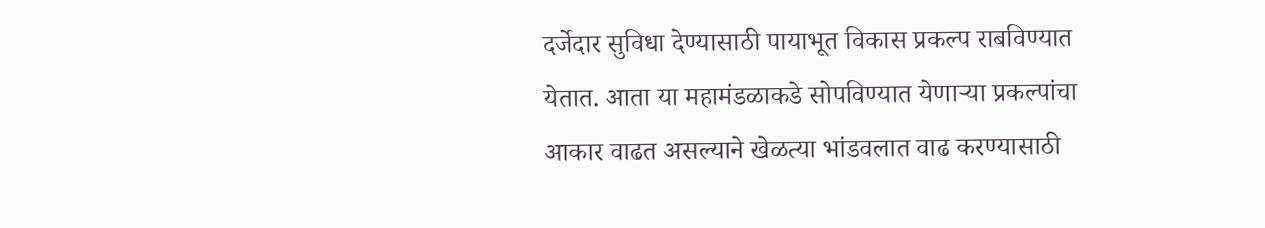दर्जेदार सुविधा देण्यासाठी पायाभूत विकास प्रकल्प राबविण्यात येतात. आता या महामंडळाकडे सोपविण्यात येणाऱ्या प्रकल्पांचा आकार वाढत असल्याने खेळत्या भांडवलात वाढ करण्यासाठी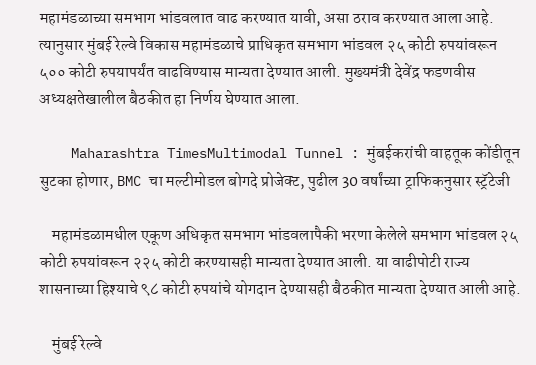महामंडळाच्या समभाग भांडवलात वाढ करण्यात यावी, असा ठराव करण्यात आला आहे. त्यानुसार मुंबई रेल्वे विकास महामंडळाचे प्राधिकृत समभाग भांडवल २५ कोटी रुपयांवरून ५०० कोटी रुपयापर्यंत वाढविण्यास मान्यता देण्यात आली. मुख्यमंत्री देवेंद्र फडणवीस अध्यक्षतेखालील बैठकीत हा निर्णय घेण्यात आला.

    Maharashtra TimesMultimodal Tunnel : मुंबईकरांची वाहतूक कोंडीतून सुटका होणार, BMC चा मल्टीमोडल बोगदे प्रोजेक्ट, पुढील 30 वर्षांच्या ट्राफिकनुसार स्ट्रॅटेजी

    महामंडळामधील एकूण अधिकृत समभाग भांडवलापैकी भरणा केलेले समभाग भांडवल २५ कोटी रुपयांवरून २२५ कोटी करण्यासही मान्यता देण्यात आली. या वाढीपोटी राज्य शासनाच्या हिश्याचे ९८ कोटी रुपयांचे योगदान देण्यासही बैठकीत मान्यता देण्यात आली आहे.

    मुंबई रेल्वे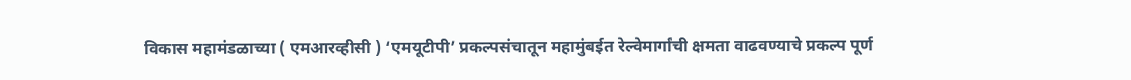विकास महामंडळाच्या ( एमआरव्हीसी ) ‘एमयूटीपी’ प्रकल्पसंचातून महामुंबईत रेल्वेमार्गांची क्षमता वाढवण्याचे प्रकल्प पूर्ण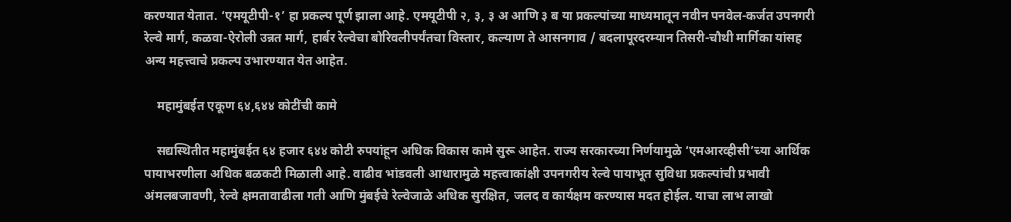करण्यात येतात. ‘एमयूटीपी-१’ हा प्रकल्प पूर्ण झाला आहे. एमयूटीपी २, ३, ३ अ आणि ३ ब या प्रकल्पांच्या माध्यमातून नवीन पनवेल-कर्जत उपनगरी रेल्वे मार्ग, कळवा-ऐरोली उन्नत मार्ग, हार्बर रेल्वेचा बोरिवलीपर्यंतचा विस्तार, कल्याण ते आसनगाव / बदलापूरदरम्यान तिसरी-चौथी मार्गिका यांसह अन्य महत्त्वाचे प्रकल्प उभारण्यात येत आहेत.

    महामुंबईत एकूण ६४,६४४ कोटींची कामे

    सद्यस्थितीत महामुंबईत ६४ हजार ६४४ कोटी रुपयांहून अधिक विकास कामे सुरू आहेत. राज्य सरकारच्या निर्णयामुळे ‘एमआरव्हीसी’च्या आर्थिक पायाभरणीला अधिक बळकटी मिळाली आहे. वाढीव भांडवली आधारामुळे महत्त्वाकांक्षी उपनगरीय रेल्वे पायाभूत सुविधा प्रकल्पांची प्रभावी अंमलबजावणी, रेल्वे क्षमतावाढीला गती आणि मुंबईचे रेल्वेजाळे अधिक सुरक्षित, जलद व कार्यक्षम करण्यास मदत होईल. याचा लाभ लाखो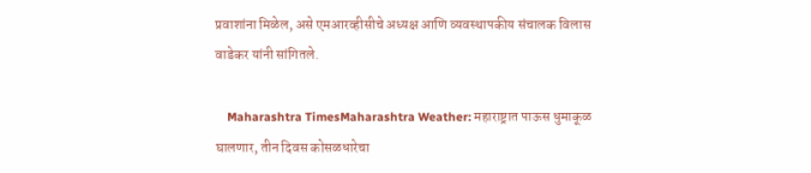प्रवाशांना मिळेल, असे एमआरव्हीसीचे अध्यक्ष आणि व्यवस्थापकीय संचालक विलास वाडेकर यांनी सांगितले.

    Maharashtra TimesMaharashtra Weather: महाराष्ट्रात पाऊस धुमाकूळ घालणार, तीन दिवस कोसळधारेचा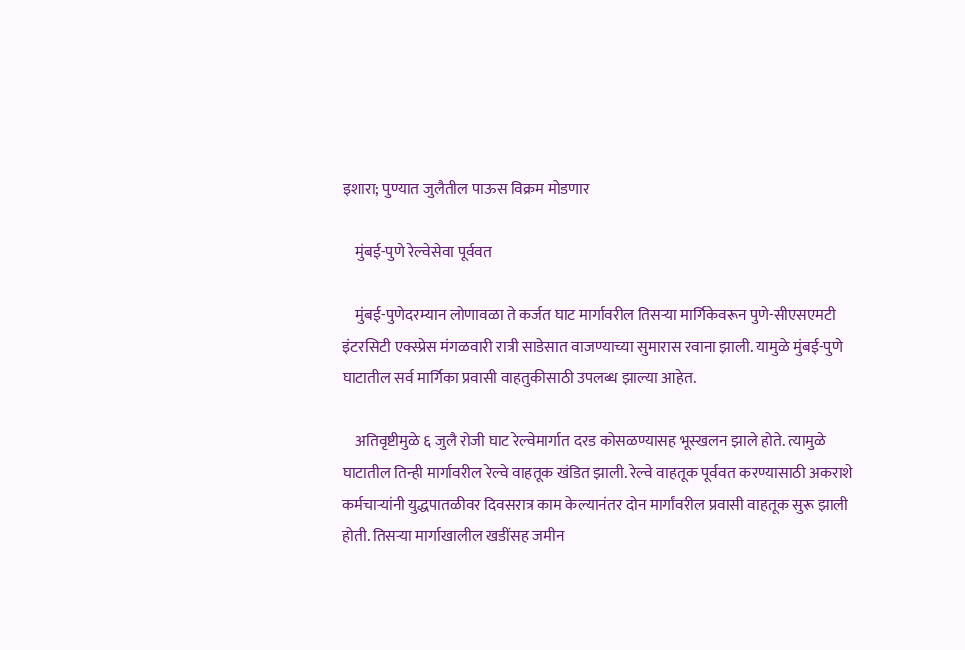इशारा; पुण्यात जुलैतील पाऊस विक्रम मोडणार

    मुंबई-पुणे रेल्वेसेवा पूर्ववत

    मुंबई-पुणेदरम्यान लोणावळा ते कर्जत घाट मार्गावरील तिसऱ्या मार्गिकेवरून पुणे-सीएसएमटी इंटरसिटी एक्स्प्रेस मंगळवारी रात्री साडेसात वाजण्याच्या सुमारास रवाना झाली. यामुळे मुंबई-पुणे घाटातील सर्व मार्गिका प्रवासी वाहतुकीसाठी उपलब्ध झाल्या आहेत.

    अतिवृष्टीमुळे ६ जुलै रोजी घाट रेल्वेमार्गात दरड कोसळण्यासह भूस्खलन झाले होते. त्यामुळे घाटातील तिन्ही मार्गावरील रेल्वे वाहतूक खंडित झाली. रेल्वे वाहतूक पूर्ववत करण्यासाठी अकराशे कर्मचाऱ्यांनी युद्धपातळीवर दिवसरात्र काम केल्यानंतर दोन मार्गांवरील प्रवासी वाहतूक सुरू झाली होती. तिसऱ्या मार्गाखालील खडींसह जमीन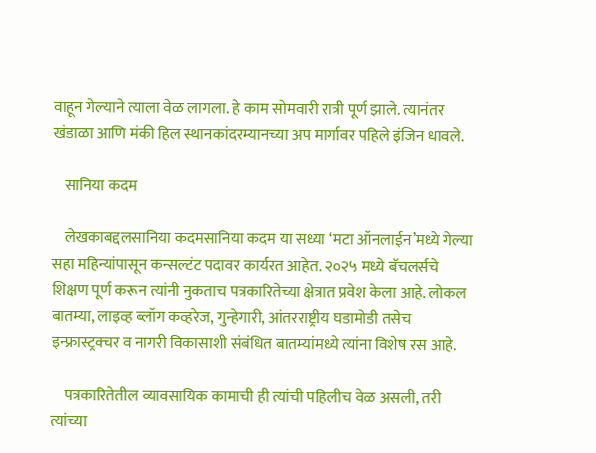वाहून गेल्याने त्याला वेळ लागला. हे काम सोमवारी रात्री पूर्ण झाले. त्यानंतर खंडाळा आणि मंकी हिल स्थानकांदरम्यानच्या अप मार्गावर पहिले इंजिन धावले.

    सानिया कदम

    लेखकाबद्दलसानिया कदमसानिया कदम या सध्या ‘मटा ऑनलाईन’मध्ये गेल्या सहा महिन्यांपासून कन्सल्टंट पदावर कार्यरत आहेत. २०२५ मध्ये बॅचलर्सचे शिक्षण पूर्ण करून त्यांनी नुकताच पत्रकारितेच्या क्षेत्रात प्रवेश केला आहे. लोकल बातम्या, लाइव्ह ब्लॉग कव्हरेज, गुन्हेगारी, आंतरराष्ट्रीय घडामोडी तसेच इन्फ्रास्ट्रक्चर व नागरी विकासाशी संबंधित बातम्यांमध्ये त्यांना विशेष रस आहे.

    पत्रकारितेतील व्यावसायिक कामाची ही त्यांची पहिलीच वेळ असली, तरी त्यांच्या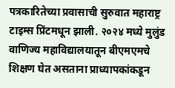पत्रकारितेच्या प्रवासाची सुरुवात महाराष्ट्र टाइम्स प्रिंटमधून झाली. २०२४ मध्ये मुलुंड वाणिज्य महाविद्यालयातून बीएमएमचे शिक्षण घेत असताना प्राध्यापकांकडून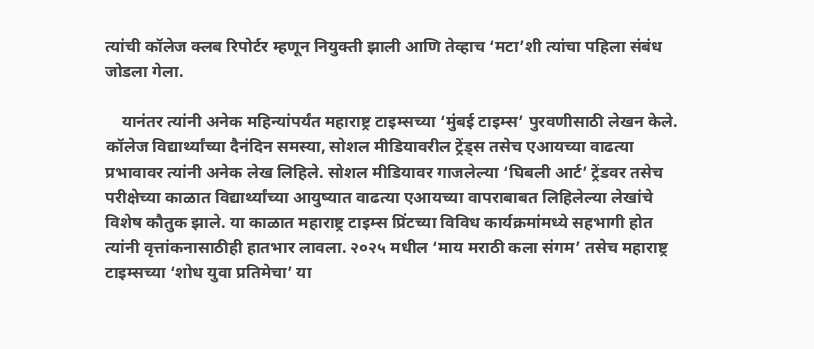त्यांची कॉलेज क्लब रिपोर्टर म्हणून नियुक्ती झाली आणि तेव्हाच ‘मटा’शी त्यांचा पहिला संबंध जोडला गेला.

    यानंतर त्यांनी अनेक महिन्यांपर्यंत महाराष्ट्र टाइम्सच्या ‘मुंबई टाइम्स’ पुरवणीसाठी लेखन केले. कॉलेज विद्यार्थ्यांच्या दैनंदिन समस्या, सोशल मीडियावरील ट्रेंड्स तसेच एआयच्या वाढत्या प्रभावावर त्यांनी अनेक लेख लिहिले. सोशल मीडियावर गाजलेल्या ‘घिबली आर्ट’ ट्रेंडवर तसेच परीक्षेच्या काळात विद्यार्थ्यांच्या आयुष्यात वाढत्या एआयच्या वापराबाबत लिहिलेल्या लेखांचे विशेष कौतुक झाले. या काळात महाराष्ट्र टाइम्स प्रिंटच्या विविध कार्यक्रमांमध्ये सहभागी होत त्यांनी वृत्तांकनासाठीही हातभार लावला. २०२५ मधील ‘माय मराठी कला संगम’ तसेच महाराष्ट्र टाइम्सच्या ‘शोध युवा प्रतिमेचा’ या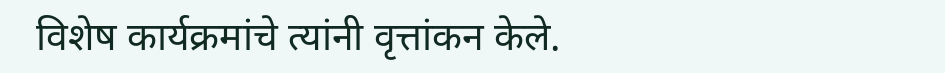विशेष कार्यक्रमांचे त्यांनी वृत्तांकन केले.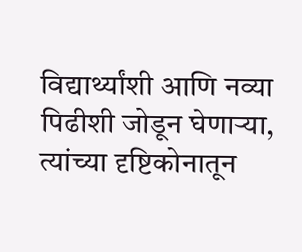विद्यार्थ्यांशी आणि नव्या पिढीशी जोडून घेणाऱ्या, त्यांच्या दृष्टिकोनातून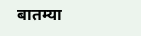बातम्या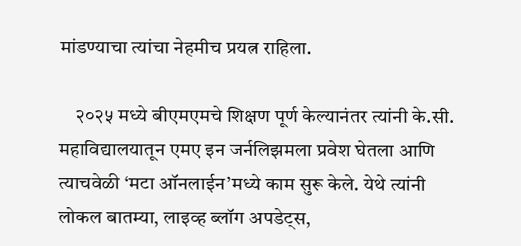मांडण्याचा त्यांचा नेहमीच प्रयत्न राहिला.

    २०२५ मध्ये बीएमएमचे शिक्षण पूर्ण केल्यानंतर त्यांनी के.सी. महाविद्यालयातून एमए इन जर्नलिझमला प्रवेश घेतला आणि त्याचवेळी ‘मटा ऑनलाईन’मध्ये काम सुरू केले. येथे त्यांनी लोकल बातम्या, लाइव्ह ब्लॉग अपडेट्स,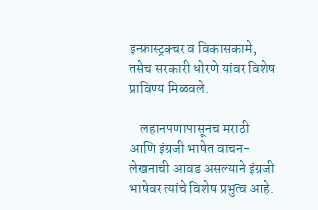इन्फ्रास्ट्रक्चर व विकासकामे, तसेच सरकारी धोरणे यांवर विशेष प्राविण्य मिळवले.

    लहानपणापासूनच मराठी आणि इंग्रजी भाषेत वाचन-लेखनाची आवड असल्याने इंग्रजी भाषेवर त्यांचे विशेष प्रभुत्व आहे.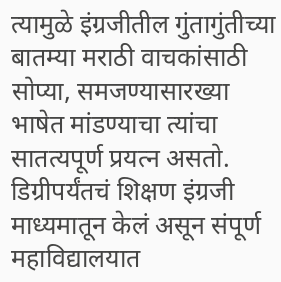त्यामुळे इंग्रजीतील गुंतागुंतीच्या बातम्या मराठी वाचकांसाठी सोप्या, समजण्यासारख्या भाषेत मांडण्याचा त्यांचा सातत्यपूर्ण प्रयत्न असतो. डिग्रीपर्यंतचं शिक्षण इंग्रजी माध्यमातून केलं असून संपूर्ण महाविद्यालयात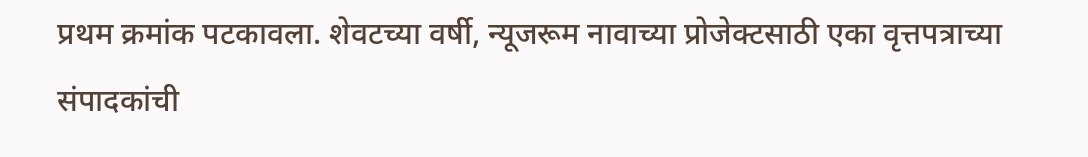प्रथम क्रमांक पटकावला. शेवटच्या वर्षी, न्यूजरूम नावाच्या प्रोजेक्टसाठी एका वृत्तपत्राच्या संपादकांची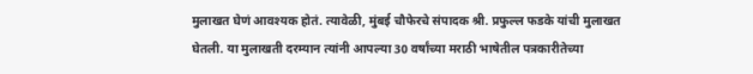मुलाखत घेणं आवश्यक होतं. त्यावेळी, मुंबई चौफेरचे संपादक श्री. प्रफुल्ल फडके यांची मुलाखत घेतली. या मुलाखती दरम्यान त्यांनी आपल्या 30 वर्षांच्या मराठी भाषेतील पत्रकारीतेच्या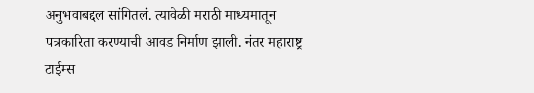अनुभवाबद्दल सांगितलं. त्यावेळी मराठी माध्यमातून पत्रकारिता करण्याची आवड निर्माण झाली. नंतर महाराष्ट्र टाईम्स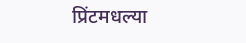प्रिंटमधल्या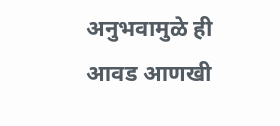अनुभवामुळे ही आवड आणखी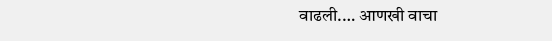वाढली.… आणखी वाचा